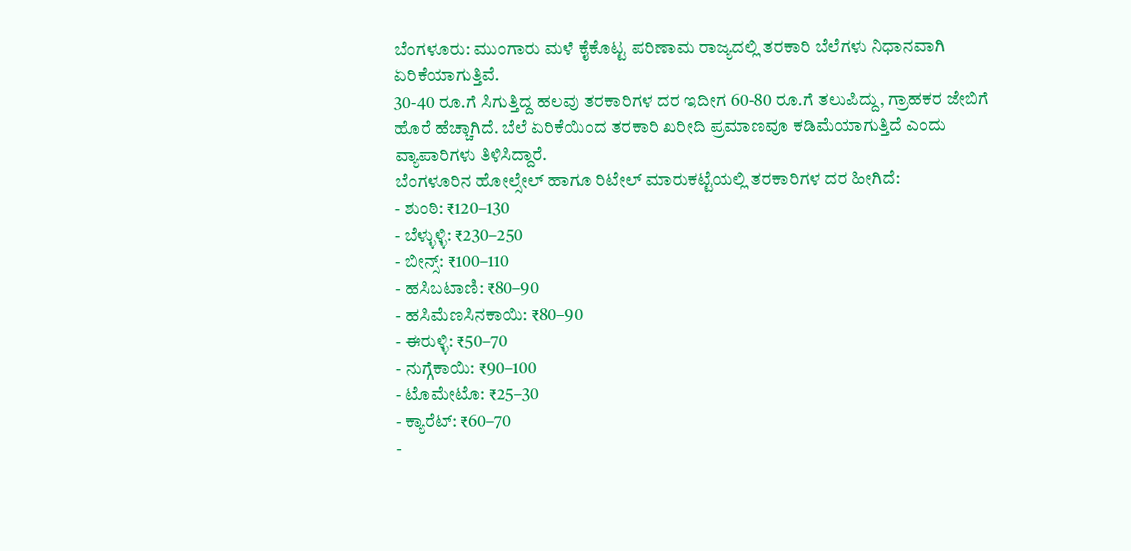ಬೆಂಗಳೂರು: ಮುಂಗಾರು ಮಳೆ ಕೈಕೊಟ್ಟ ಪರಿಣಾಮ ರಾಜ್ಯದಲ್ಲಿ ತರಕಾರಿ ಬೆಲೆಗಳು ನಿಧಾನವಾಗಿ ಏರಿಕೆಯಾಗುತ್ತಿವೆ.
30-40 ರೂ.ಗೆ ಸಿಗುತ್ತಿದ್ದ ಹಲವು ತರಕಾರಿಗಳ ದರ ಇದೀಗ 60-80 ರೂ.ಗೆ ತಲುಪಿದ್ದು, ಗ್ರಾಹಕರ ಜೇಬಿಗೆ ಹೊರೆ ಹೆಚ್ಚಾಗಿದೆ. ಬೆಲೆ ಏರಿಕೆಯಿಂದ ತರಕಾರಿ ಖರೀದಿ ಪ್ರಮಾಣವೂ ಕಡಿಮೆಯಾಗುತ್ತಿದೆ ಎಂದು ವ್ಯಾಪಾರಿಗಳು ತಿಳಿಸಿದ್ದಾರೆ.
ಬೆಂಗಳೂರಿನ ಹೋಲ್ಸೇಲ್ ಹಾಗೂ ರಿಟೇಲ್ ಮಾರುಕಟ್ಟೆಯಲ್ಲಿ ತರಕಾರಿಗಳ ದರ ಹೀಗಿದೆ:
- ಶುಂಠಿ: ₹120–130
- ಬೆಳ್ಳುಳ್ಳಿ: ₹230–250
- ಬೀನ್ಸ್: ₹100–110
- ಹಸಿಬಟಾಣಿ: ₹80–90
- ಹಸಿಮೆಣಸಿನಕಾಯಿ: ₹80–90
- ಈರುಳ್ಳಿ: ₹50–70
- ನುಗ್ಗೆಕಾಯಿ: ₹90–100
- ಟೊಮೇಟೊ: ₹25–30
- ಕ್ಯಾರೆಟ್: ₹60–70
-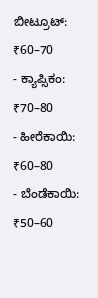ಬೀಟ್ರೂಟ್: ₹60–70
- ಕ್ಯಾಪ್ಸಿಕಂ: ₹70–80
- ಹೀರೆಕಾಯಿ: ₹60–80
- ಬೆಂಡೆಕಾಯಿ: ₹50–60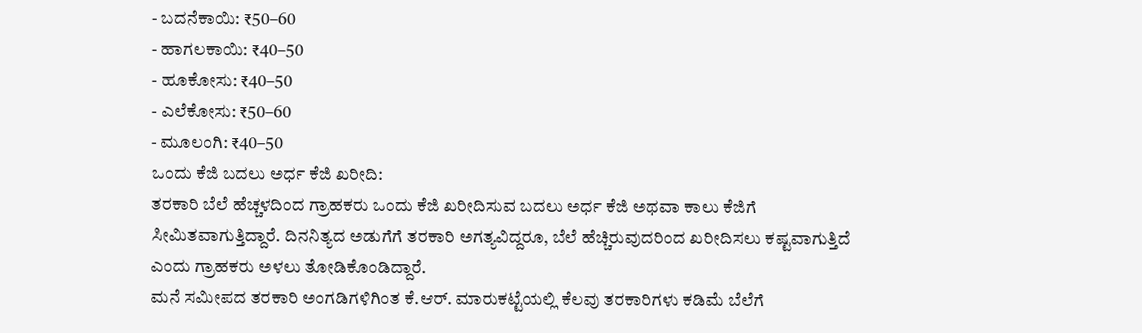- ಬದನೆಕಾಯಿ: ₹50–60
- ಹಾಗಲಕಾಯಿ: ₹40–50
- ಹೂಕೋಸು: ₹40–50
- ಎಲೆಕೋಸು: ₹50–60
- ಮೂಲಂಗಿ: ₹40–50
ಒಂದು ಕೆಜಿ ಬದಲು ಅರ್ಧ ಕೆಜಿ ಖರೀದಿ:
ತರಕಾರಿ ಬೆಲೆ ಹೆಚ್ಚಳದಿಂದ ಗ್ರಾಹಕರು ಒಂದು ಕೆಜಿ ಖರೀದಿಸುವ ಬದಲು ಅರ್ಧ ಕೆಜಿ ಅಥವಾ ಕಾಲು ಕೆಜಿಗೆ ಸೀಮಿತವಾಗುತ್ತಿದ್ದಾರೆ. ದಿನನಿತ್ಯದ ಅಡುಗೆಗೆ ತರಕಾರಿ ಅಗತ್ಯವಿದ್ದರೂ, ಬೆಲೆ ಹೆಚ್ಚಿರುವುದರಿಂದ ಖರೀದಿಸಲು ಕಷ್ಟವಾಗುತ್ತಿದೆ ಎಂದು ಗ್ರಾಹಕರು ಅಳಲು ತೋಡಿಕೊಂಡಿದ್ದಾರೆ.
ಮನೆ ಸಮೀಪದ ತರಕಾರಿ ಅಂಗಡಿಗಳಿಗಿಂತ ಕೆ.ಆರ್. ಮಾರುಕಟ್ಟೆಯಲ್ಲಿ ಕೆಲವು ತರಕಾರಿಗಳು ಕಡಿಮೆ ಬೆಲೆಗೆ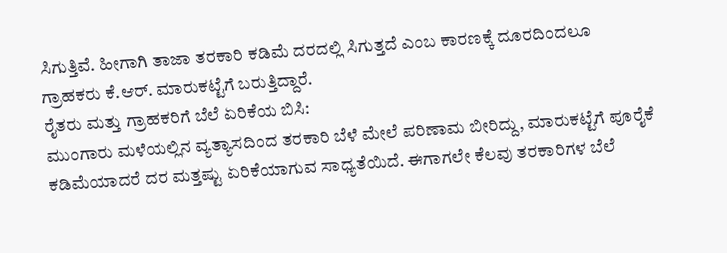ಸಿಗುತ್ತಿವೆ. ಹೀಗಾಗಿ ತಾಜಾ ತರಕಾರಿ ಕಡಿಮೆ ದರದಲ್ಲಿ ಸಿಗುತ್ತದೆ ಎಂಬ ಕಾರಣಕ್ಕೆ ದೂರದಿಂದಲೂ ಗ್ರಾಹಕರು ಕೆ.ಆರ್. ಮಾರುಕಟ್ಟೆಗೆ ಬರುತ್ತಿದ್ದಾರೆ.
ರೈತರು ಮತ್ತು ಗ್ರಾಹಕರಿಗೆ ಬೆಲೆ ಏರಿಕೆಯ ಬಿಸಿ:
ಮುಂಗಾರು ಮಳೆಯಲ್ಲಿನ ವ್ಯತ್ಯಾಸದಿಂದ ತರಕಾರಿ ಬೆಳೆ ಮೇಲೆ ಪರಿಣಾಮ ಬೀರಿದ್ದು, ಮಾರುಕಟ್ಟೆಗೆ ಪೂರೈಕೆ ಕಡಿಮೆಯಾದರೆ ದರ ಮತ್ತಷ್ಟು ಏರಿಕೆಯಾಗುವ ಸಾಧ್ಯತೆಯಿದೆ. ಈಗಾಗಲೇ ಕೆಲವು ತರಕಾರಿಗಳ ಬೆಲೆ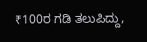₹100ರ ಗಡಿ ತಲುಪಿದ್ದು,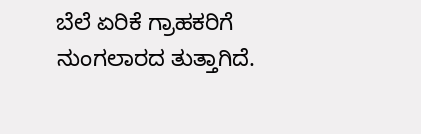ಬೆಲೆ ಏರಿಕೆ ಗ್ರಾಹಕರಿಗೆ ನುಂಗಲಾರದ ತುತ್ತಾಗಿದೆ.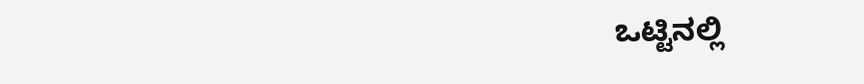ಒಟ್ಟಿನಲ್ಲಿ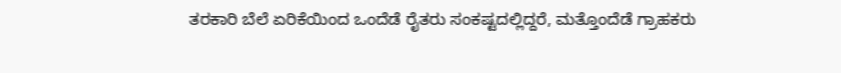ತರಕಾರಿ ಬೆಲೆ ಏರಿಕೆಯಿಂದ ಒಂದೆಡೆ ರೈತರು ಸಂಕಷ್ಟದಲ್ಲಿದ್ದರೆ, ಮತ್ತೊಂದೆಡೆ ಗ್ರಾಹಕರು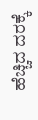ಹೆಚ್ಚಿದ ದರಕ್ಕೆ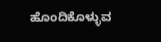ಹೊಂದಿಕೊಳ್ಳುವ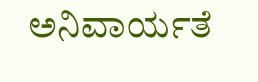ಅನಿವಾರ್ಯತೆ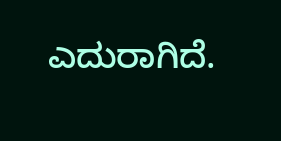ಎದುರಾಗಿದೆ.